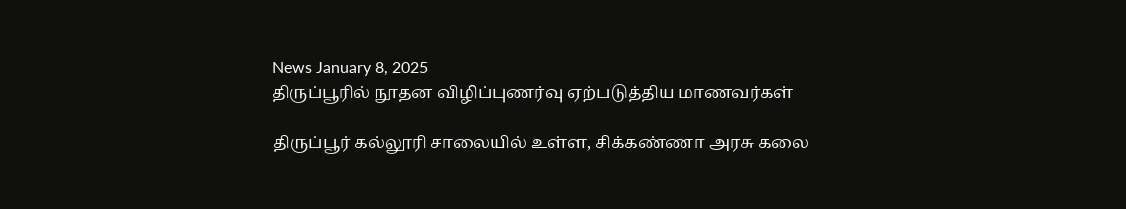News January 8, 2025
திருப்பூரில் நூதன விழிப்புணர்வு ஏற்படுத்திய மாணவர்கள்

திருப்பூர் கல்லூரி சாலையில் உள்ள, சிக்கண்ணா அரசு கலை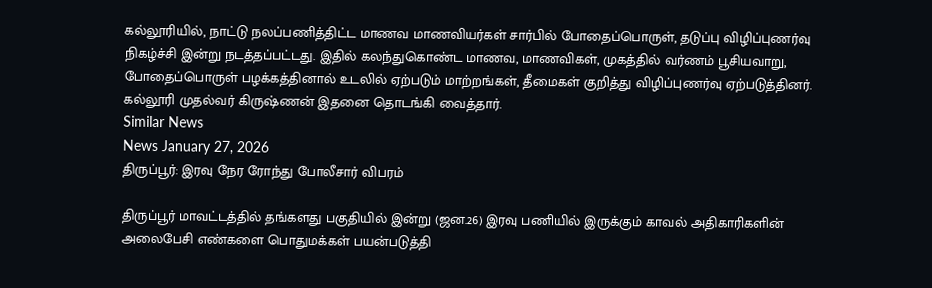கல்லூரியில், நாட்டு நலப்பணித்திட்ட மாணவ மாணவியர்கள் சார்பில் போதைப்பொருள், தடுப்பு விழிப்புணர்வு நிகழ்ச்சி இன்று நடத்தப்பட்டது. இதில் கலந்துகொண்ட மாணவ, மாணவிகள், முகத்தில் வர்ணம் பூசியவாறு, போதைப்பொருள் பழக்கத்தினால் உடலில் ஏற்படும் மாற்றங்கள், தீமைகள் குறித்து விழிப்புணர்வு ஏற்படுத்தினர். கல்லூரி முதல்வர் கிருஷ்ணன் இதனை தொடங்கி வைத்தார்.
Similar News
News January 27, 2026
திருப்பூர்: இரவு நேர ரோந்து போலீசார் விபரம்

திருப்பூர் மாவட்டத்தில் தங்களது பகுதியில் இன்று (ஜன.26) இரவு பணியில் இருக்கும் காவல் அதிகாரிகளின் அலைபேசி எண்களை பொதுமக்கள் பயன்படுத்தி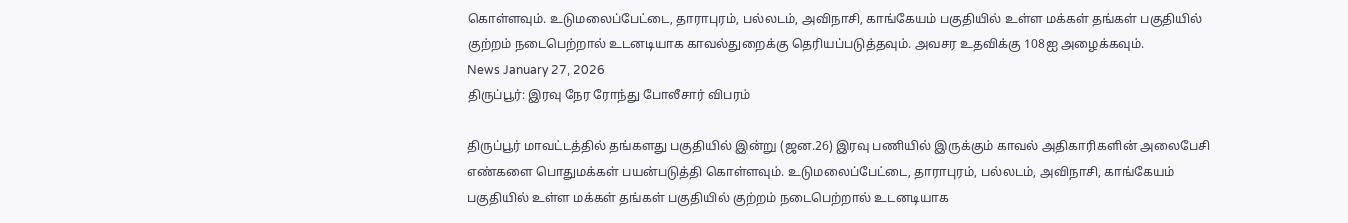கொள்ளவும். உடுமலைப்பேட்டை, தாராபுரம், பல்லடம், அவிநாசி, காங்கேயம் பகுதியில் உள்ள மக்கள் தங்கள் பகுதியில் குற்றம் நடைபெற்றால் உடனடியாக காவல்துறைக்கு தெரியப்படுத்தவும். அவசர உதவிக்கு 108ஐ அழைக்கவும்.
News January 27, 2026
திருப்பூர்: இரவு நேர ரோந்து போலீசார் விபரம்

திருப்பூர் மாவட்டத்தில் தங்களது பகுதியில் இன்று (ஜன.26) இரவு பணியில் இருக்கும் காவல் அதிகாரிகளின் அலைபேசி எண்களை பொதுமக்கள் பயன்படுத்தி கொள்ளவும். உடுமலைப்பேட்டை, தாராபுரம், பல்லடம், அவிநாசி, காங்கேயம் பகுதியில் உள்ள மக்கள் தங்கள் பகுதியில் குற்றம் நடைபெற்றால் உடனடியாக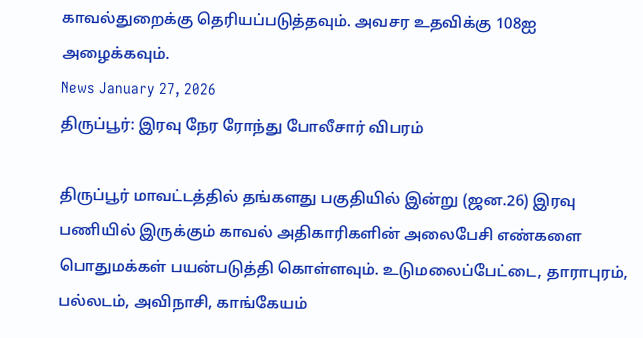காவல்துறைக்கு தெரியப்படுத்தவும். அவசர உதவிக்கு 108ஐ அழைக்கவும்.
News January 27, 2026
திருப்பூர்: இரவு நேர ரோந்து போலீசார் விபரம்

திருப்பூர் மாவட்டத்தில் தங்களது பகுதியில் இன்று (ஜன.26) இரவு பணியில் இருக்கும் காவல் அதிகாரிகளின் அலைபேசி எண்களை பொதுமக்கள் பயன்படுத்தி கொள்ளவும். உடுமலைப்பேட்டை, தாராபுரம், பல்லடம், அவிநாசி, காங்கேயம்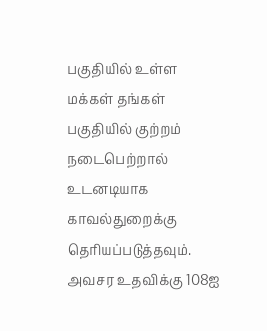பகுதியில் உள்ள மக்கள் தங்கள் பகுதியில் குற்றம் நடைபெற்றால் உடனடியாக காவல்துறைக்கு தெரியப்படுத்தவும். அவசர உதவிக்கு 108ஐ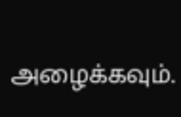அழைக்கவும்.